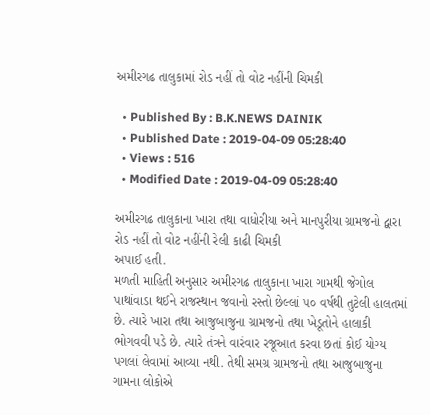અમીરગઢ તાલુકામાં રોડ નહીં તો વોટ નહીંની ચિમકી

  • Published By : B.K.NEWS DAINIK
  • Published Date : 2019-04-09 05:28:40
  • Views : 516
  • Modified Date : 2019-04-09 05:28:40

અમીરગઢ તાલુકાના ખારા તથા વાધોરીયા અને માનપુરીયા ગ્રામજનો દ્વારા રોડ નહીં તો વોટ નહીંની રેલી કાઢી ચિમકી
અપાઈ હતી.
મળતી માહિતી અનુસાર અમીરગઢ તાલુકાના ખારા ગામથી જેગોલ પાથાંવાડા થઈને રાજસ્થાન જવાનો રસ્તો છેલ્લાં ૫૦ વર્ષથી તુટેલી હાલતમાં છે. ત્યારે ખારા તથા આજુબાજુના ગ્રામજનો તથા ખેડૂતોને હાલાકી ભોગવવી પડે છે. ત્યારે તંત્રને વારંવાર રજૂઆત કરવા છતાં કોઈ યોગ્ય પગલાં લેવામાં આવ્યા નથી. તેથી સમગ્ર ગ્રામજનો તથા આજુબાજુના ગામના લોકોએ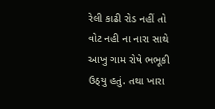રેલી કાઢી રોડ નહીં તો વોટ નહી ના નારા સાથે આખુ ગામ રોષે ભભૂકી ઉઠ્‌યુ હતું. તથા ખારા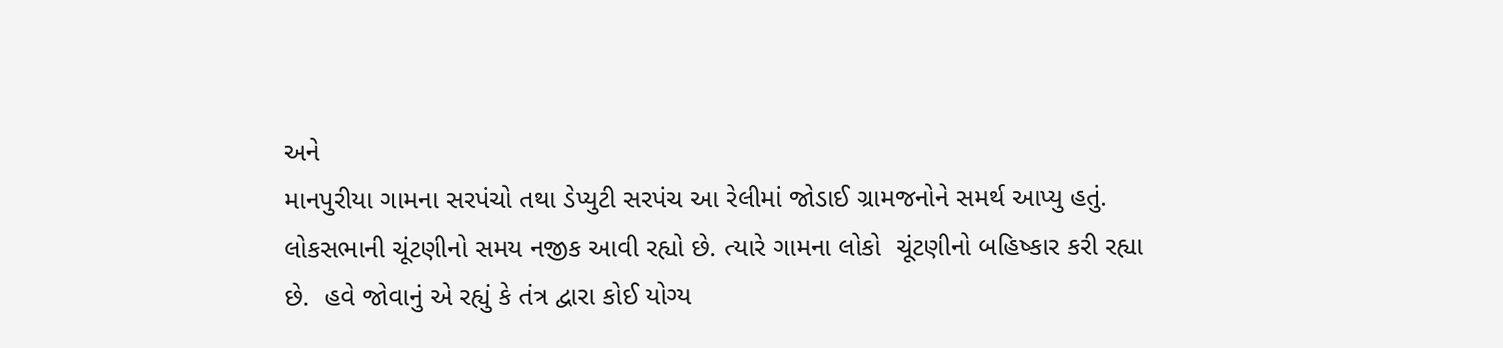અને
માનપુરીયા ગામના સરપંચો તથા ડેપ્યુટી સરપંચ આ રેલીમાં જોડાઈ ગ્રામજનોને સમર્થ આપ્યુ હતું.
લોકસભાની ચૂંટણીનો સમય નજીક આવી રહ્યો છે. ત્યારે ગામના લોકો  ચૂંટણીનો બહિષ્કાર કરી રહ્યા છે.  હવે જોવાનું એ રહ્યું કે તંત્ર દ્વારા કોઈ યોગ્ય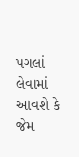પગલાં લેવામાં આવશે કે જેમ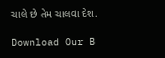ચાલે છે તેમ ચાલવા દેશ.

Download Our B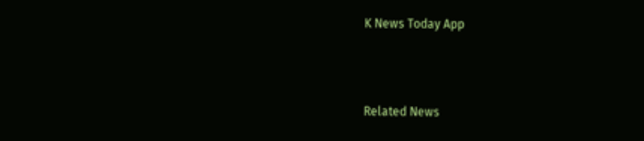K News Today App



Related News